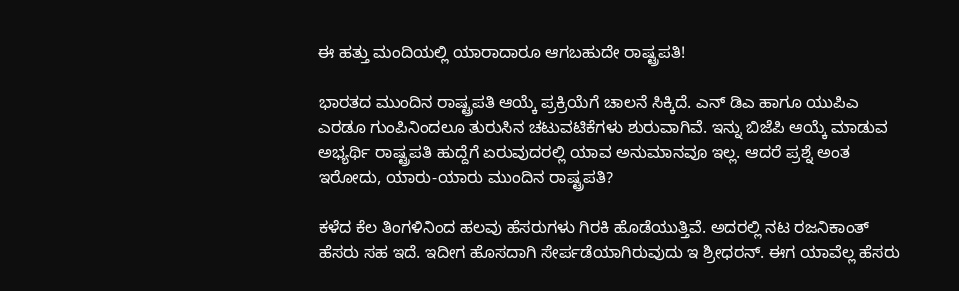ಈ ಹತ್ತು ಮಂದಿಯಲ್ಲಿ ಯಾರಾದಾರೂ ಆಗಬಹುದೇ ರಾಷ್ಟ್ರಪತಿ!

ಭಾರತದ ಮುಂದಿನ ರಾಷ್ಟ್ರಪತಿ ಆಯ್ಕೆ ಪ್ರಕ್ರಿಯೆಗೆ ಚಾಲನೆ ಸಿಕ್ಕಿದೆ. ಎನ್ ಡಿಎ ಹಾಗೂ ಯುಪಿಎ ಎರಡೂ ಗುಂಪಿನಿಂದಲೂ ತುರುಸಿನ ಚಟುವಟಿಕೆಗಳು ಶುರುವಾಗಿವೆ. ಇನ್ನು ಬಿಜೆಪಿ ಆಯ್ಕೆ ಮಾಡುವ ಅಭ್ಯರ್ಥಿ ರಾಷ್ಟ್ರಪತಿ ಹುದ್ದೆಗೆ ಏರುವುದರಲ್ಲಿ ಯಾವ ಅನುಮಾನವೂ ಇಲ್ಲ. ಆದರೆ ಪ್ರಶ್ನೆ ಅಂತ ಇರೋದು, ಯಾರು-ಯಾರು ಮುಂದಿನ ರಾಷ್ಟ್ರಪತಿ?

ಕಳೆದ ಕೆಲ ತಿಂಗಳಿನಿಂದ ಹಲವು ಹೆಸರುಗಳು ಗಿರಕಿ ಹೊಡೆಯುತ್ತಿವೆ. ಅದರಲ್ಲಿ ನಟ ರಜನಿಕಾಂತ್ ಹೆಸರು ಸಹ ಇದೆ. ಇದೀಗ ಹೊಸದಾಗಿ ಸೇರ್ಪಡೆಯಾಗಿರುವುದು ಇ ಶ್ರೀಧರನ್. ಈಗ ಯಾವೆಲ್ಲ ಹೆಸರು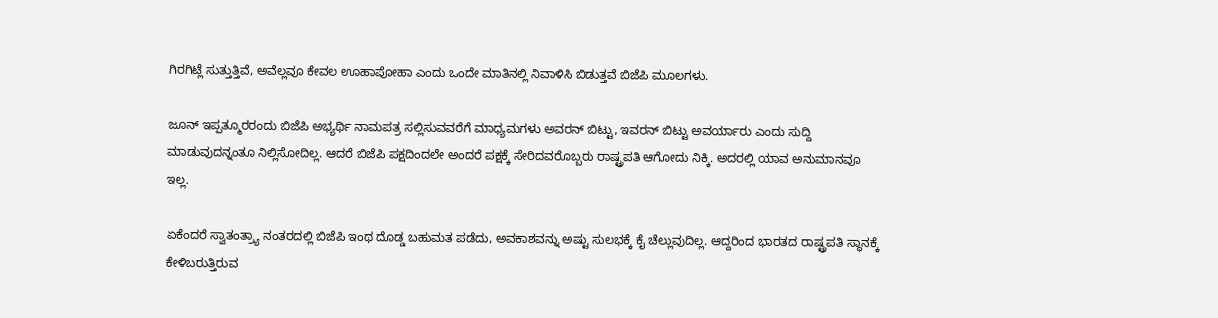ಗಿರಗಿಟ್ಲೆ ಸುತ್ತುತ್ತಿವೆ, ಅವೆಲ್ಲವೂ ಕೇವಲ ಊಹಾಪೋಹಾ ಎಂದು ಒಂದೇ ಮಾತಿನಲ್ಲಿ ನಿವಾಳಿಸಿ ಬಿಡುತ್ತವೆ ಬಿಜೆಪಿ ಮೂಲಗಳು.

ಜೂನ್ ಇಪ್ಪತ್ಮೂರರಂದು ಬಿಜೆಪಿ ಅಭ್ಯರ್ಥಿ ನಾಮಪತ್ರ ಸಲ್ಲಿಸುವವರೆಗೆ ಮಾಧ್ಯಮಗಳು ಅವರನ್ ಬಿಟ್ಟು, ಇವರನ್ ಬಿಟ್ಟು ಅವರ್ಯಾರು ಎಂದು ಸುದ್ದಿ ಮಾಡುವುದನ್ನಂತೂ ನಿಲ್ಲಿಸೋದಿಲ್ಲ. ಆದರೆ ಬಿಜೆಪಿ ಪಕ್ಷದಿಂದಲೇ ಅಂದರೆ ಪಕ್ಷಕ್ಕೆ ಸೇರಿದವರೊಬ್ಬರು ರಾಷ್ಟ್ರಪತಿ ಆಗೋದು ನಿಕ್ಕಿ. ಅದರಲ್ಲಿ ಯಾವ ಅನುಮಾನವೂ ಇಲ್ಲ.

ಏಕೆಂದರೆ ಸ್ವಾತಂತ್ರ್ಯಾ ನಂತರದಲ್ಲಿ ಬಿಜೆಪಿ ಇಂಥ ದೊಡ್ಡ ಬಹುಮತ ಪಡೆದು, ಅವಕಾಶವನ್ನು ಅಷ್ಟು ಸುಲಭಕ್ಕೆ ಕೈ ಚೆಲ್ಲುವುದಿಲ್ಲ. ಆದ್ದರಿಂದ ಭಾರತದ ರಾಷ್ಟ್ರಪತಿ ಸ್ಥಾನಕ್ಕೆ ಕೇಳಿಬರುತ್ತಿರುವ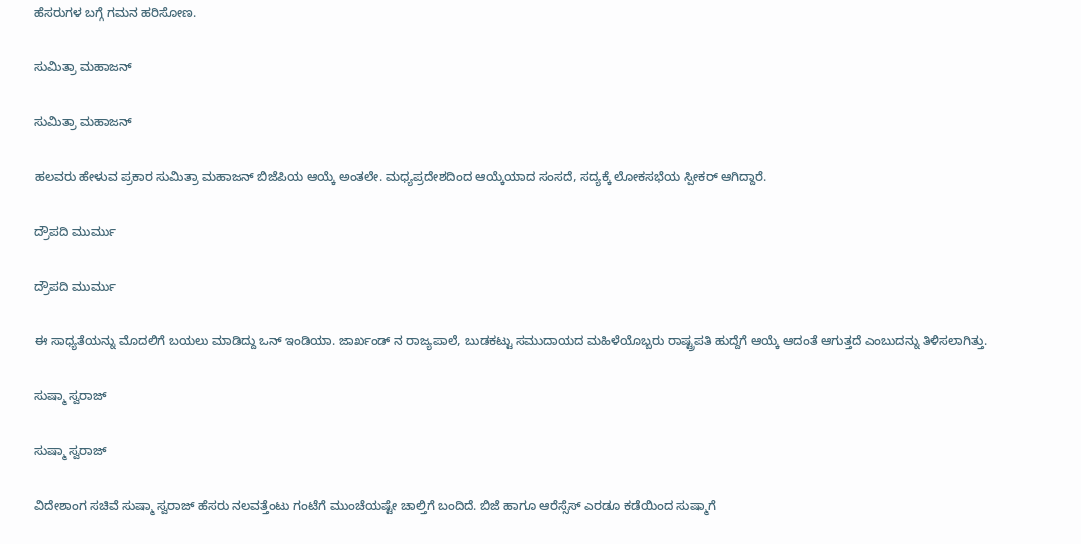ಹೆಸರುಗಳ ಬಗ್ಗೆ ಗಮನ ಹರಿಸೋಣ.

ಸುಮಿತ್ರಾ ಮಹಾಜನ್

ಸುಮಿತ್ರಾ ಮಹಾಜನ್

ಹಲವರು ಹೇಳುವ ಪ್ರಕಾರ ಸುಮಿತ್ರಾ ಮಹಾಜನ್ ಬಿಜೆಪಿಯ ಆಯ್ಕೆ ಅಂತಲೇ. ಮಧ್ಯಪ್ರದೇಶದಿಂದ ಆಯ್ಕೆಯಾದ ಸಂಸದೆ, ಸದ್ಯಕ್ಕೆ ಲೋಕಸಭೆಯ ಸ್ಪೀಕರ್ ಆಗಿದ್ದಾರೆ.

ದ್ರೌಪದಿ ಮುರ್ಮು

ದ್ರೌಪದಿ ಮುರ್ಮು

ಈ ಸಾಧ್ಯತೆಯನ್ನು ಮೊದಲಿಗೆ ಬಯಲು ಮಾಡಿದ್ದು ಒನ್ ಇಂಡಿಯಾ. ಜಾರ್ಖಂಡ್ ನ ರಾಜ್ಯಪಾಲೆ, ಬುಡಕಟ್ಟು ಸಮುದಾಯದ ಮಹಿಳೆಯೊಬ್ಬರು ರಾಷ್ಟ್ರಪತಿ ಹುದ್ದೆಗೆ ಆಯ್ಕೆ ಆದಂತೆ ಆಗುತ್ತದೆ ಎಂಬುದನ್ನು ತಿಳಿಸಲಾಗಿತ್ತು.

ಸುಷ್ಮಾ ಸ್ವರಾಜ್

ಸುಷ್ಮಾ ಸ್ವರಾಜ್

ವಿದೇಶಾಂಗ ಸಚಿವೆ ಸುಷ್ಮಾ ಸ್ವರಾಜ್ ಹೆಸರು ನಲವತ್ತೆಂಟು ಗಂಟೆಗೆ ಮುಂಚೆಯಷ್ಟೇ ಚಾಲ್ತಿಗೆ ಬಂದಿದೆ. ಬಿಜೆ ಹಾಗೂ ಆರೆಸ್ಸೆಸ್ ಎರಡೂ ಕಡೆಯಿಂದ ಸುಷ್ಮಾಗೆ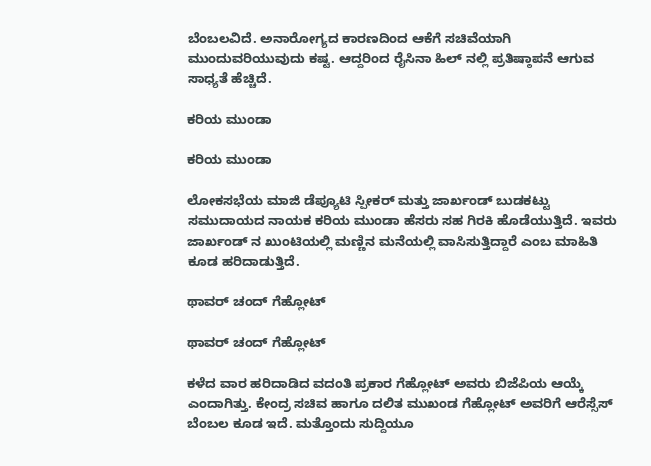ಬೆಂಬಲವಿದೆ. ಅನಾರೋಗ್ಯದ ಕಾರಣದಿಂದ ಆಕೆಗೆ ಸಚಿವೆಯಾಗಿ ಮುಂದುವರಿಯುವುದು ಕಷ್ಟ. ಆದ್ದರಿಂದ ರೈಸಿನಾ ಹಿಲ್ ನಲ್ಲಿ ಪ್ರತಿಷ್ಠಾಪನೆ ಆಗುವ ಸಾಧ್ಯತೆ ಹೆಚ್ಚಿದೆ.

ಕರಿಯ ಮುಂಡಾ

ಕರಿಯ ಮುಂಡಾ

ಲೋಕಸಭೆಯ ಮಾಜಿ ಡೆಪ್ಯೂಟಿ ಸ್ಪೀಕರ್ ಮತ್ತು ಜಾರ್ಖಂಡ್ ಬುಡಕಟ್ಟು ಸಮುದಾಯದ ನಾಯಕ ಕರಿಯ ಮುಂಡಾ ಹೆಸರು ಸಹ ಗಿರಕಿ ಹೊಡೆಯುತ್ತಿದೆ. ಇವರು ಜಾರ್ಖಂಡ್ ನ ಖುಂಟಿಯಲ್ಲಿ ಮಣ್ಣಿನ ಮನೆಯಲ್ಲಿ ವಾಸಿಸುತ್ತಿದ್ದಾರೆ ಎಂಬ ಮಾಹಿತಿ ಕೂಡ ಹರಿದಾಡುತ್ತಿದೆ.

ಥಾವರ್ ಚಂದ್ ಗೆಹ್ಲೋಟ್

ಥಾವರ್ ಚಂದ್ ಗೆಹ್ಲೋಟ್

ಕಳೆದ ವಾರ ಹರಿದಾಡಿದ ವದಂತಿ ಪ್ರಕಾರ ಗೆಹ್ಲೋಟ್ ಅವರು ಬಿಜೆಪಿಯ ಆಯ್ಕೆ ಎಂದಾಗಿತ್ತು. ಕೇಂದ್ರ ಸಚಿವ ಹಾಗೂ ದಲಿತ ಮುಖಂಡ ಗೆಹ್ಲೋಟ್ ಅವರಿಗೆ ಆರೆಸ್ಸೆಸ್ ಬೆಂಬಲ ಕೂಡ ಇದೆ. ಮತ್ತೊಂದು ಸುದ್ದಿಯೂ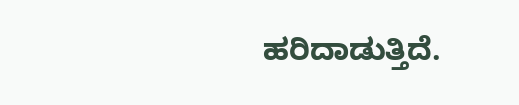ಹರಿದಾಡುತ್ತಿದೆ.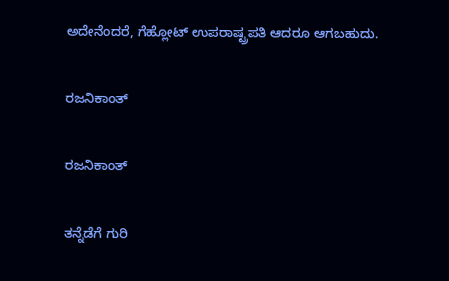ಅದೇನೆಂದರೆ, ಗೆಹ್ಲೋಟ್ ಉಪರಾಷ್ಟ್ರಪತಿ ಆದರೂ ಆಗಬಹುದು.

ರಜನಿಕಾಂತ್

ರಜನಿಕಾಂತ್

ತನ್ನೆಡೆಗೆ ಗುರಿ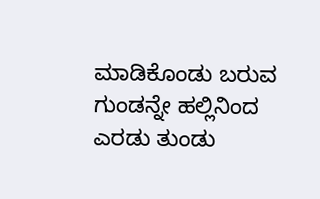ಮಾಡಿಕೊಂಡು ಬರುವ ಗುಂಡನ್ನೇ ಹಲ್ಲಿನಿಂದ ಎರಡು ತುಂಡು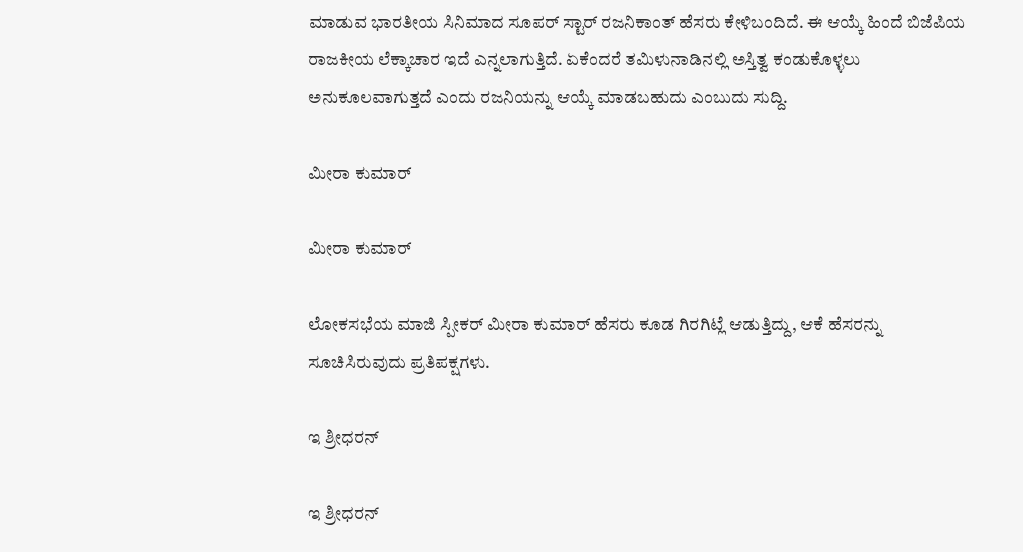ಮಾಡುವ ಭಾರತೀಯ ಸಿನಿಮಾದ ಸೂಪರ್ ಸ್ಟಾರ್ ರಜನಿಕಾಂತ್ ಹೆಸರು ಕೇಳಿಬಂದಿದೆ. ಈ ಆಯ್ಕೆ ಹಿಂದೆ ಬಿಜೆಪಿಯ ರಾಜಕೀಯ ಲೆಕ್ಕಾಚಾರ ಇದೆ ಎನ್ನಲಾಗುತ್ತಿದೆ. ಏಕೆಂದರೆ ತಮಿಳುನಾಡಿನಲ್ಲಿ ಅಸ್ತಿತ್ವ ಕಂಡುಕೊಳ್ಳಲು ಅನುಕೂಲವಾಗುತ್ತದೆ ಎಂದು ರಜನಿಯನ್ನು ಆಯ್ಕೆ ಮಾಡಬಹುದು ಎಂಬುದು ಸುದ್ದಿ.

ಮೀರಾ ಕುಮಾರ್

ಮೀರಾ ಕುಮಾರ್

ಲೋಕಸಭೆಯ ಮಾಜಿ ಸ್ಪೀಕರ್ ಮೀರಾ ಕುಮಾರ್ ಹೆಸರು ಕೂಡ ಗಿರಗಿಟ್ಲೆ ಆಡುತ್ತಿದ್ದು, ಆಕೆ ಹೆಸರನ್ನು ಸೂಚಿಸಿರುವುದು ಪ್ರತಿಪಕ್ಷಗಳು.

ಇ ಶ್ರೀಧರನ್

ಇ ಶ್ರೀಧರನ್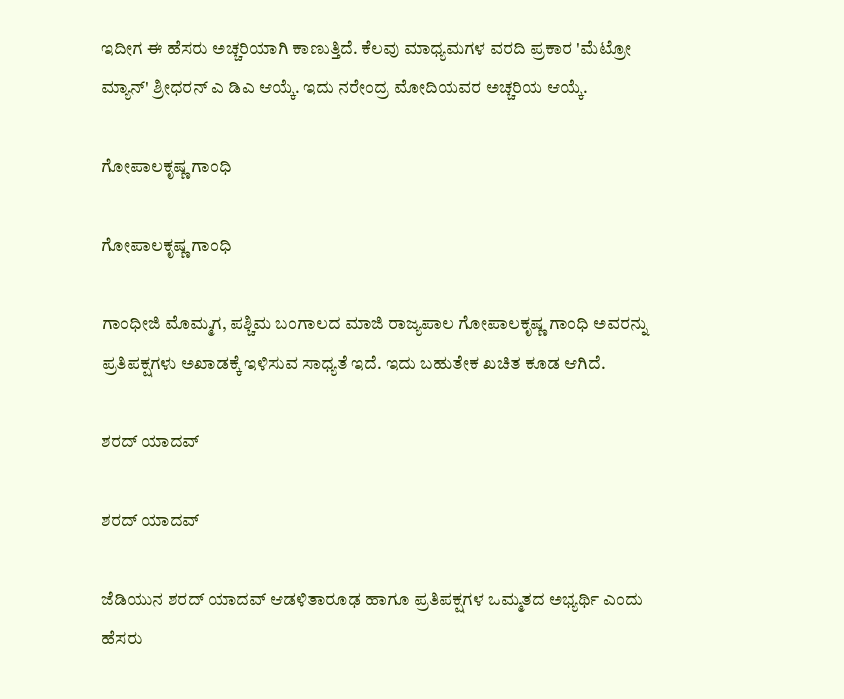ಇದೀಗ ಈ ಹೆಸರು ಅಚ್ಚರಿಯಾಗಿ ಕಾಣುತ್ತಿದೆ. ಕೆಲವು ಮಾಧ್ಯಮಗಳ ವರದಿ ಪ್ರಕಾರ 'ಮೆಟ್ರೋ ಮ್ಯಾನ್' ಶ್ರೀಧರನ್ ಎ ಡಿಎ ಆಯ್ಕೆ. ಇದು ನರೇಂದ್ರ ಮೋದಿಯವರ ಅಚ್ಚರಿಯ ಆಯ್ಕೆ.

ಗೋಪಾಲಕೃಷ್ಣ ಗಾಂಧಿ

ಗೋಪಾಲಕೃಷ್ಣ ಗಾಂಧಿ

ಗಾಂಧೀಜಿ ಮೊಮ್ಮಗ, ಪಶ್ಚಿಮ ಬಂಗಾಲದ ಮಾಜಿ ರಾಜ್ಯಪಾಲ ಗೋಪಾಲಕೃಷ್ಣ ಗಾಂಧಿ ಅವರನ್ನು ಪ್ರತಿಪಕ್ಷಗಳು ಅಖಾಡಕ್ಕೆ ಇಳಿಸುವ ಸಾಧ್ಯತೆ ಇದೆ. ಇದು ಬಹುತೇಕ ಖಚಿತ ಕೂಡ ಆಗಿದೆ.

ಶರದ್ ಯಾದವ್

ಶರದ್ ಯಾದವ್

ಜೆಡಿಯುನ ಶರದ್ ಯಾದವ್ ಆಡಳಿತಾರೂಢ ಹಾಗೂ ಪ್ರತಿಪಕ್ಷಗಳ ಒಮ್ಮತದ ಅಭ್ಯರ್ಥಿ ಎಂದು ಹೆಸರು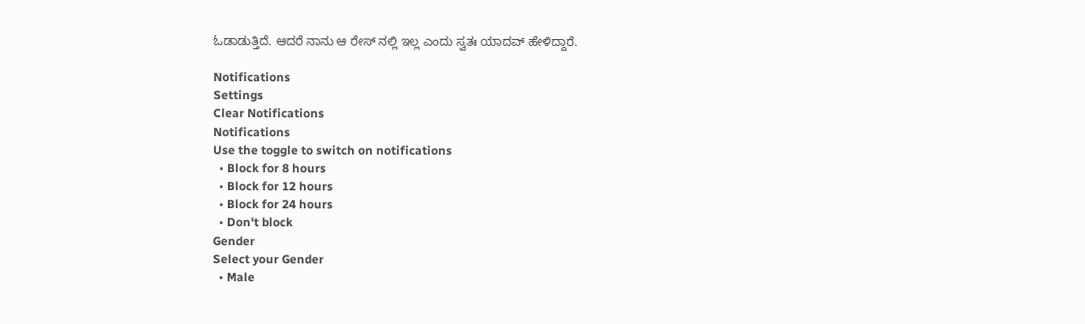ಓಡಾಡುತ್ತಿದೆ. ಆದರೆ ನಾನು ಆ ರೇಸ್ ನಲ್ಲಿ ಇಲ್ಲ ಎಂದು ಸ್ವತಃ ಯಾದವ್ ಹೇಳಿದ್ದಾರೆ.

Notifications
Settings
Clear Notifications
Notifications
Use the toggle to switch on notifications
  • Block for 8 hours
  • Block for 12 hours
  • Block for 24 hours
  • Don't block
Gender
Select your Gender
  • Male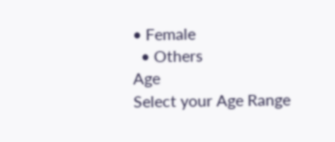• Female
  • Others
Age
Select your Age Range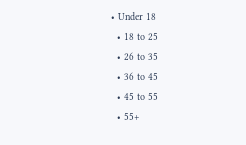• Under 18
  • 18 to 25
  • 26 to 35
  • 36 to 45
  • 45 to 55
  • 55+